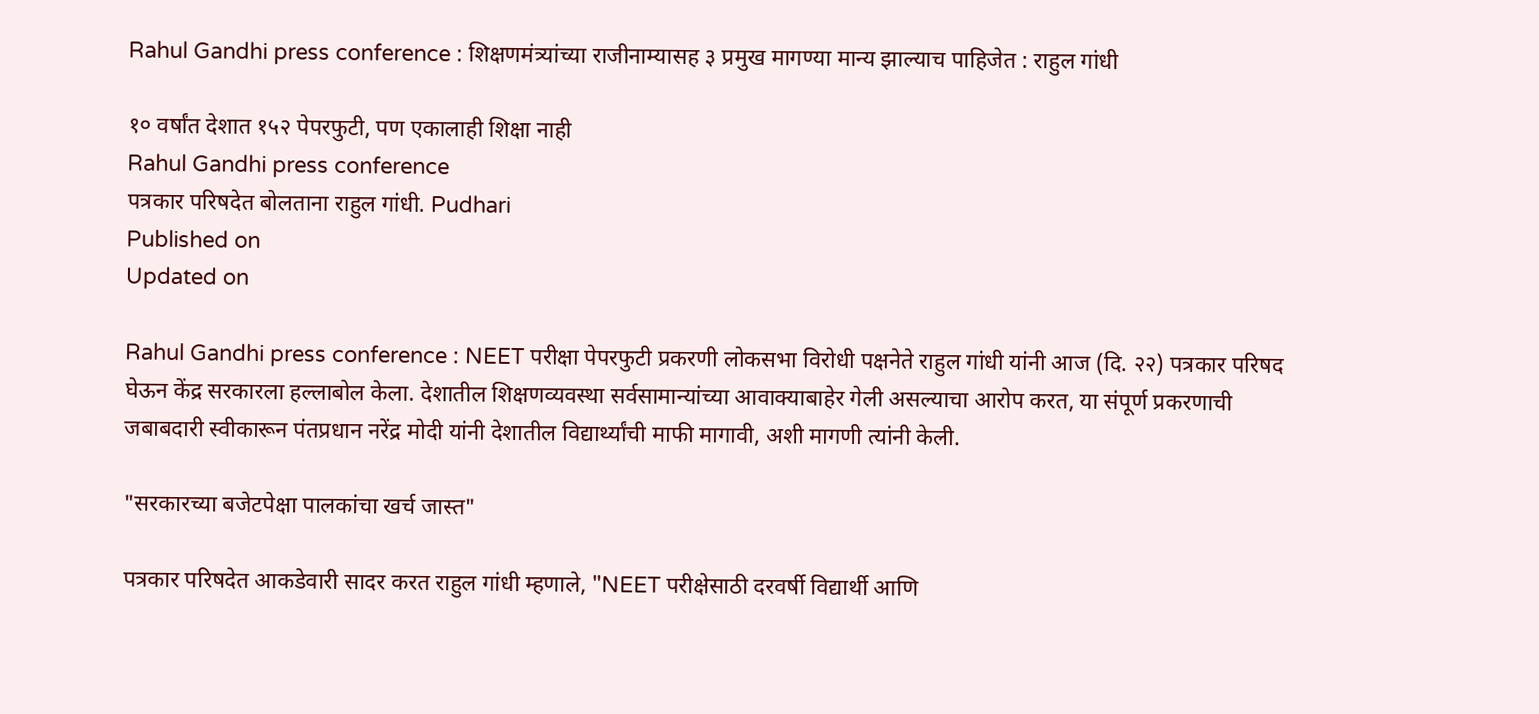Rahul Gandhi press conference : शिक्षणमंत्र्यांच्या राजीनाम्यासह ३ प्रमुख मागण्या मान्‍य झाल्‍याच पाहिजेत : राहुल गांधी

१० वर्षांत देशात १५२ पेपरफुटी, पण एकालाही शिक्षा नाही
Rahul Gandhi press conference
पत्रकार परिषदेत बोलताना राहुल गांधी. Pudhari
Published on
Updated on

Rahul Gandhi press conference : NEET परीक्षा पेपरफुटी प्रकरणी लोकसभा विरोधी पक्षनेते राहुल गांधी यांनी आज (दि. २२) पत्रकार परिषद घेऊन केंद्र सरकारला हल्‍लाबोल केला. देशातील शिक्षणव्यवस्था सर्वसामान्यांच्या आवाक्याबाहेर गेली असल्याचा आरोप करत, या संपूर्ण प्रकरणाची जबाबदारी स्वीकारून पंतप्रधान नरेंद्र मोदी यांनी देशातील विद्यार्थ्यांची माफी मागावी, अशी मागणी त्यांनी केली.

"सरकारच्या बजेटपेक्षा पालकांचा खर्च जास्त"

पत्रकार परिषदेत आकडेवारी सादर करत राहुल गांधी म्हणाले, "NEET परीक्षेसाठी दरवर्षी विद्यार्थी आणि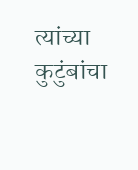त्यांच्या कुटुंबांचा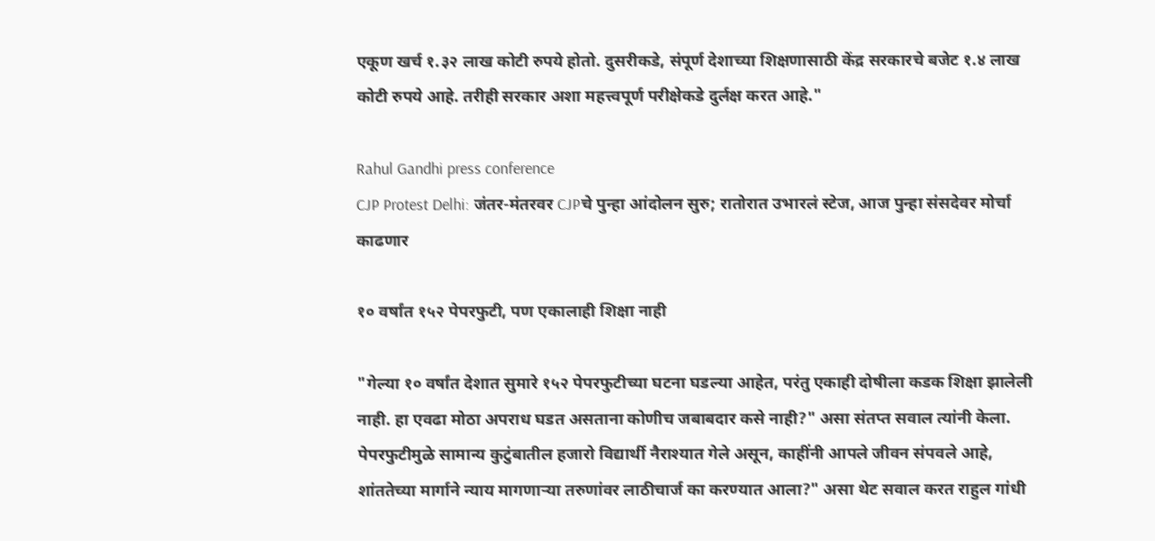एकूण खर्च १.३२ लाख कोटी रुपये होतो. दुसरीकडे, संपूर्ण देशाच्या शिक्षणासाठी केंद्र सरकारचे बजेट १.४ लाख कोटी रुपये आहे. तरीही सरकार अशा महत्त्वपूर्ण परीक्षेकडे दुर्लक्ष करत आहे."

Rahul Gandhi press conference
CJP Protest Delhi: जंतर-मंतरवर CJPचे पुन्हा आंदोलन सुरु; रातोरात उभारलं स्टेज, आज पुन्हा संसदेवर मोर्चा काढणार

१० वर्षांत १५२ पेपरफुटी, पण एकालाही शिक्षा नाही

"गेल्या १० वर्षांत देशात सुमारे १५२ पेपरफुटीच्या घटना घडल्या आहेत, परंतु एकाही दोषीला कडक शिक्षा झालेली नाही. हा एवढा मोठा अपराध घडत असताना कोणीच जबाबदार कसे नाही?" असा संतप्त सवाल त्यांनी केला. पेपरफुटीमुळे सामान्य कुटुंबातील हजारो विद्यार्थी नैराश्यात गेले असून, काहींनी आपले जीवन संपवले आहे, शांततेच्या मार्गाने न्याय मागणाऱ्या तरुणांवर लाठीचार्ज का करण्यात आला?" असा थेट सवाल करत राहुल गांधी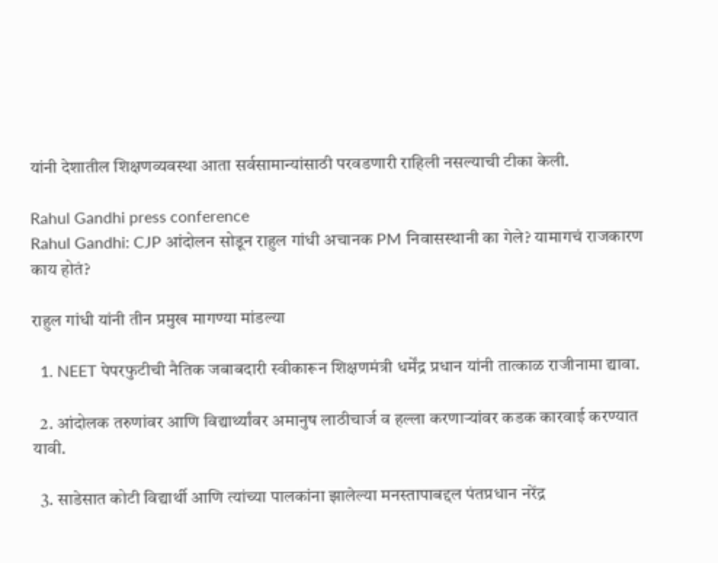यांनी देशातील शिक्षणव्यवस्था आता सर्वसामान्यांसाठी परवडणारी राहिली नसल्याची टीका केली.

Rahul Gandhi press conference
Rahul Gandhi: CJP आंदोलन सोडून राहुल गांधी अचानक PM निवासस्थानी का गेले? यामागचं राजकारण काय होतं?

राहुल गांधी यांनी तीन प्रमुख मागण्या मांडल्या

  1. NEET पेपरफुटीची नैतिक जबाबदारी स्वीकारून शिक्षणमंत्री धर्मेंद्र प्रधान यांनी तात्काळ राजीनामा द्यावा.

  2. आंदोलक तरुणांवर आणि विद्यार्थ्यांवर अमानुष लाठीचार्ज व हल्ला करणाऱ्यांवर कडक कारवाई करण्यात यावी.

  3. साडेसात कोटी विद्यार्थी आणि त्यांच्या पालकांना झालेल्या मनस्तापाबद्दल पंतप्रधान नरेंद्र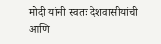मोदी यांनी स्वतः देशवासीयांची आणि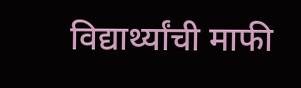विद्यार्थ्यांची माफी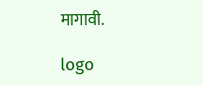मागावी.

logo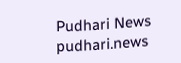Pudhari News
pudhari.news